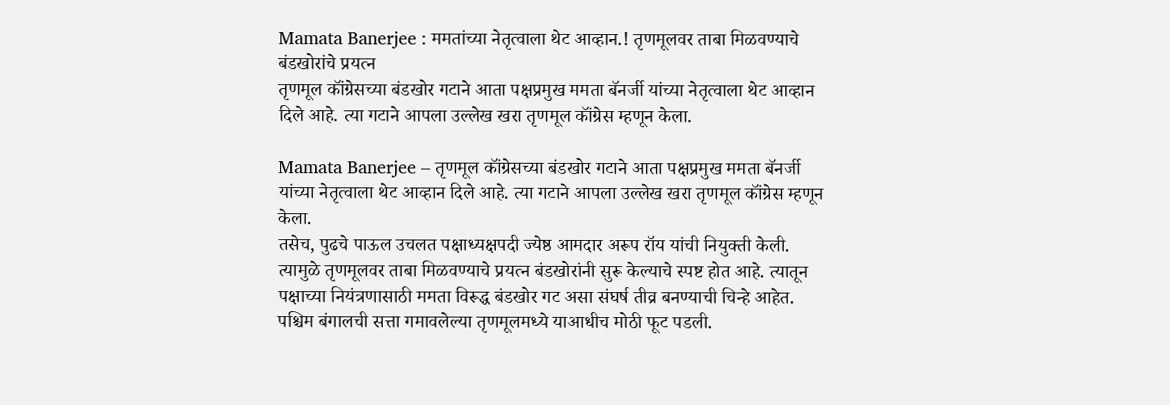Mamata Banerjee : ममतांच्या नेतृत्वाला थेट आव्हान.! तृणमूलवर ताबा मिळवण्याचे बंडखोरांचे प्रयत्न
तृणमूल कॉंग्रेसच्या बंडखोर गटाने आता पक्षप्रमुख ममता बॅनर्जी यांच्या नेतृत्वाला थेट आव्हान दिले आहे. त्या गटाने आपला उल्लेख खरा तृणमूल कॉंग्रेस म्हणून केला.

Mamata Banerjee – तृणमूल कॉंग्रेसच्या बंडखोर गटाने आता पक्षप्रमुख ममता बॅनर्जी यांच्या नेतृत्वाला थेट आव्हान दिले आहे. त्या गटाने आपला उल्लेख खरा तृणमूल कॉंग्रेस म्हणून केला.
तसेच, पुढचे पाऊल उचलत पक्षाध्यक्षपदी ज्येष्ठ आमदार अरूप रॉय यांची नियुक्ती केली. त्यामुळे तृणमूलवर ताबा मिळवण्याचे प्रयत्न बंडखोरांनी सुरू केल्याचे स्पष्ट होत आहे. त्यातून पक्षाच्या नियंत्रणासाठी ममता विरूद्ध बंडखोर गट असा संघर्ष तीव्र बनण्याची चिन्हे आहेत.
पश्चिम बंगालची सत्ता गमावलेल्या तृणमूलमध्ये याआधीच मोठी फूट पडली.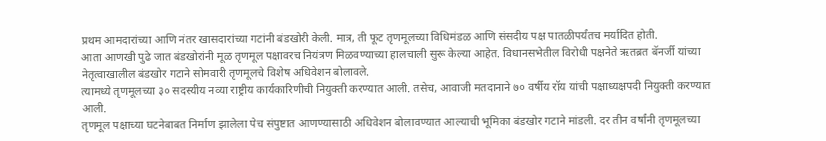प्रथम आमदारांच्या आणि नंतर खासदारांच्या गटांनी बंडखोरी केली. मात्र, ती फूट तृणमूलच्या विधिमंडळ आणि संसदीय पक्ष पातळीपर्यंतच मर्यादित होती.
आता आणखी पुढे जात बंडखोरांनी मूळ तृणमूल पक्षावरच नियंत्रण मिळवण्याच्या हालचाली सुरू केल्या आहेत. विधानसभेतील विरोधी पक्षनेते ऋतब्रत बॅनर्जी यांच्या नेतृत्वाखालील बंडखोर गटाने सोमवारी तृणमूलचे विशेष अधिवेशन बोलावले.
त्यामध्ये तृणमूलच्या ३० सदस्यीय नव्या राष्ट्रीय कार्यकारिणीची नियुक्ती करण्यात आली. तसेच, आवाजी मतदानाने ७० वर्षीय रॉय यांची पक्षाध्यक्षपदी नियुक्ती करण्यात आली.
तृणमूल पक्षाच्या घटनेबाबत निर्माण झालेला पेच संपुष्टात आणण्यासाठी अधिवेशन बोलावण्यात आल्याची भूमिका बंडखोर गटाने मांडली. दर तीन वर्षांनी तृणमूलच्या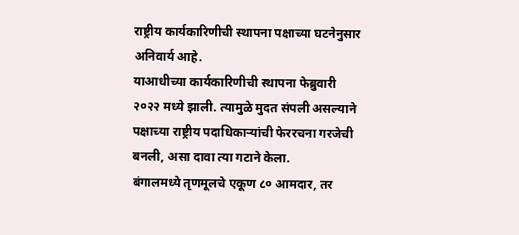राष्ट्रीय कार्यकारिणीची स्थापना पक्षाच्या घटनेनुसार अनिवार्य आहे.
याआधीच्या कार्यकारिणीची स्थापना फेब्रुवारी २०२२ मध्ये झाली. त्यामुळे मुदत संपली असल्याने पक्षाच्या राष्ट्रीय पदाधिकाऱ्यांची फेररचना गरजेची बनली, असा दावा त्या गटाने केला.
बंगालमध्ये तृणमूलचे एकूण ८० आमदार, तर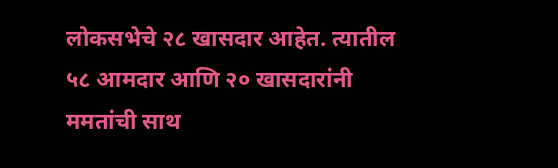लोकसभेचे २८ खासदार आहेत. त्यातील ५८ आमदार आणि २० खासदारांनी ममतांची साथ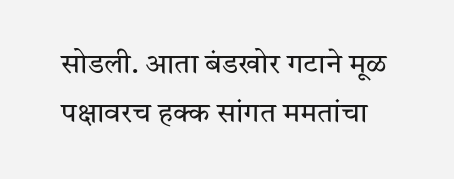सोडली. आता बंडखोर गटाने मूळ पक्षावरच हक्क सांगत ममतांचा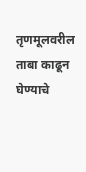तृणमूलवरील ताबा काढून घेण्याचे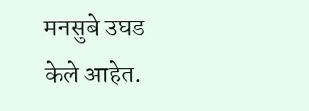मनसुबे उघड केले आहेत.